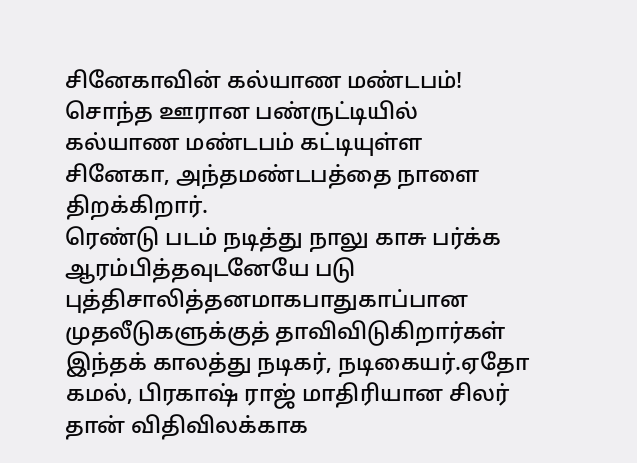சினேகாவின் கல்யாண மண்டபம்!
சொந்த ஊரான பண்ருட்டியில் கல்யாண மண்டபம் கட்டியுள்ள சினேகா, அந்தமண்டபத்தை நாளை திறக்கிறார்.
ரெண்டு படம் நடித்து நாலு காசு பர்க்க ஆரம்பித்தவுடனேயே படு புத்திசாலித்தனமாகபாதுகாப்பான முதலீடுகளுக்குத் தாவிவிடுகிறார்கள் இந்தக் காலத்து நடிகர், நடிகையர்.ஏதோ கமல், பிரகாஷ் ராஜ் மாதிரியான சிலர் தான் விதிவிலக்காக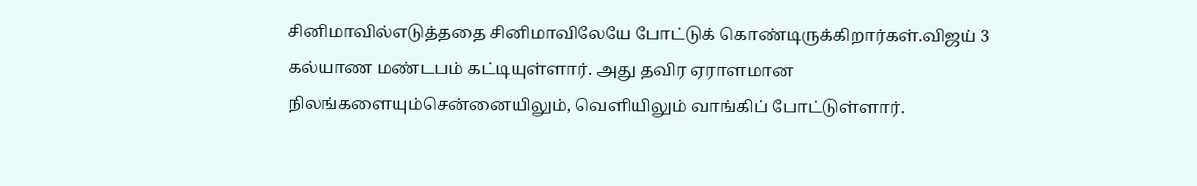சினிமாவில்எடுத்ததை சினிமாவிலேயே போட்டுக் கொண்டிருக்கிறார்கள்.விஜய் 3 கல்யாண மண்டபம் கட்டியுள்ளார். அது தவிர ஏராளமான நிலங்களையும்சென்னையிலும், வெளியிலும் வாங்கிப் போட்டுள்ளார்.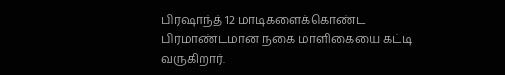பிரஷாந்த் 12 மாடிகளைக்கொண்ட பிரமாண்டமான நகை மாளிகையை கட்டி வருகிறார்.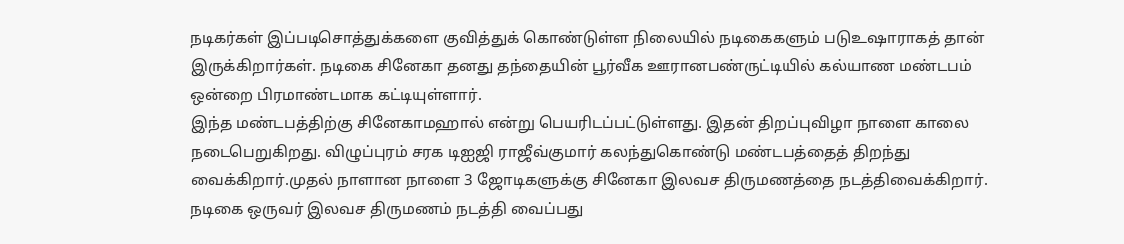நடிகர்கள் இப்படிசொத்துக்களை குவித்துக் கொண்டுள்ள நிலையில் நடிகைகளும் படுஉஷாராகத் தான் இருக்கிறார்கள். நடிகை சினேகா தனது தந்தையின் பூர்வீக ஊரானபண்ருட்டியில் கல்யாண மண்டபம் ஒன்றை பிரமாண்டமாக கட்டியுள்ளார்.
இந்த மண்டபத்திற்கு சினேகாமஹால் என்று பெயரிடப்பட்டுள்ளது. இதன் திறப்புவிழா நாளை காலை நடைபெறுகிறது. விழுப்புரம் சரக டிஐஜி ராஜீவ்குமார் கலந்துகொண்டு மண்டபத்தைத் திறந்து வைக்கிறார்.முதல் நாளான நாளை 3 ஜோடிகளுக்கு சினேகா இலவச திருமணத்தை நடத்திவைக்கிறார். நடிகை ஒருவர் இலவச திருமணம் நடத்தி வைப்பது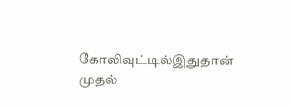கோலிவுட்டில்இதுதான் முதல்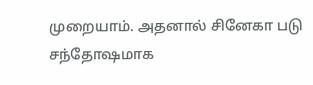முறையாம். அதனால் சினேகா படு சந்தோஷமாக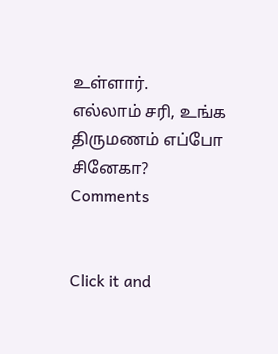உள்ளார்.
எல்லாம் சரி, உங்க திருமணம் எப்போ சினேகா?
Comments


Click it and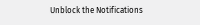Unblock the Notifications